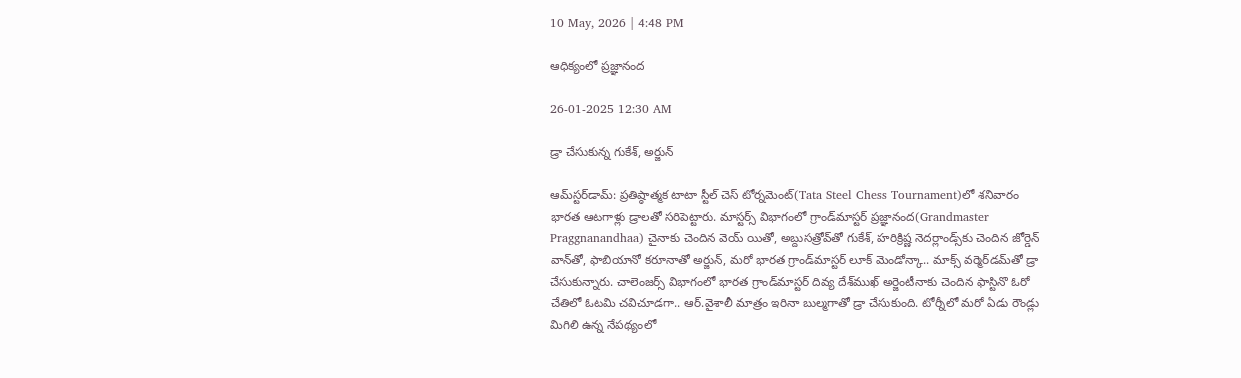10 May, 2026 | 4:48 PM

ఆధిక్యంలో ప్రజ్ఞానంద

26-01-2025 12:30 AM

డ్రా చేసుకున్న గుకేశ్, అర్జున్

ఆమ్‌స్టర్‌డామ్: ప్రతిష్ఠాత్మక టాటా స్టీల్ చెస్ టోర్నమెంట్‌(Tata Steel Chess Tournament)లో శనివారం భారత ఆటగాళ్లు డ్రాలతో సరిపెట్టారు. మాస్టర్స్ విభాగంలో గ్రాండ్‌మాస్టర్ ప్రజ్ఞానంద(Grandmaster Praggnanandhaa) చైనాకు చెందిన వెయ్ యితో, అబ్దుసత్రోవ్‌తో గుకేశ్, హరిక్రిష్ణ నెదర్లాండ్స్‌కు చెందిన జోర్డెన్ వాన్‌తో, ఫాబియానో కరూనాతో అర్జున్, మరో భారత గ్రాండ్‌మాస్టర్ లూక్ మెండోన్కా.. మాక్స్ వర్మెర్‌డమ్‌తో డ్రా చేసుకున్నారు. చాలెంజర్స్ విభాగంలో భారత గ్రాండ్‌మాస్టర్ దివ్య దేశ్‌ముఖ్ అర్జెంటీనాకు చెందిన ఫాస్టినొ ఓరో చేతిలో ఓటమి చవిచూడగా.. ఆర్.వైశాలీ మాత్రం ఇరినా బుల్మగాతో డ్రా చేసుకుంది. టోర్నీలో మరో ఏడు రౌండ్లు మిగిలి ఉన్న నేపథ్యంలో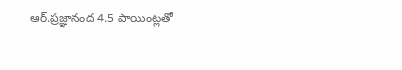ఆర్.ప్రజ్ఞానంద 4.5 పాయింట్లతో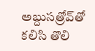అబ్దుసత్రోవ్‌తో కలిసి తొలి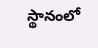స్థానంలో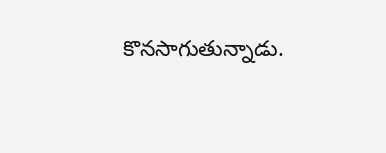కొనసాగుతున్నాడు.